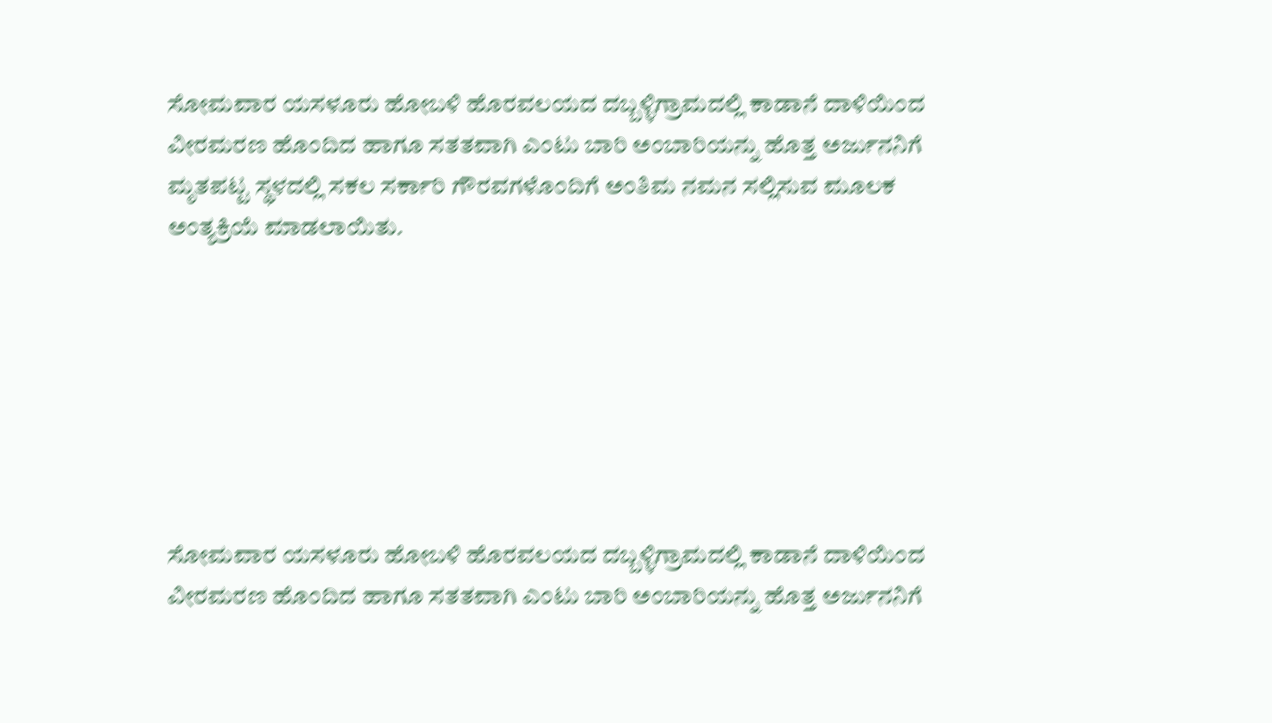ಸೋಮವಾರ ಯಸಳೂರು ಹೋಬಳಿ ಹೊರವಲಯದ ದಬ್ಬಳ್ಳಿಗ್ರಾಮದಲ್ಲಿ ಕಾಡಾನೆ ದಾಳಿಯಿಂದ ವೀರಮರಣ ಹೊಂದಿದ ಹಾಗೂ ಸತತವಾಗಿ ಎಂಟು ಬಾರಿ ಅಂಬಾರಿಯನ್ನು ಹೊತ್ತ ಅರ್ಜುನನಿಗೆ ಮೃತಪಟ್ಟ ಸ್ಥಳದಲ್ಲಿ ಸಕಲ ಸರ್ಕಾರಿ ಗೌರವಗಳೊಂದಿಗೆ ಅಂತಿಮ ನಮನ ಸಲ್ಲಿಸುವ ಮೂಲಕ ಅಂತ್ಯಕ್ರಿಯೆ ಮಾಡಲಾಯಿತು.







ಸೋಮವಾರ ಯಸಳೂರು ಹೋಬಳಿ ಹೊರವಲಯದ ದಬ್ಬಳ್ಳಿಗ್ರಾಮದಲ್ಲಿ ಕಾಡಾನೆ ದಾಳಿಯಿಂದ ವೀರಮರಣ ಹೊಂದಿದ ಹಾಗೂ ಸತತವಾಗಿ ಎಂಟು ಬಾರಿ ಅಂಬಾರಿಯನ್ನು ಹೊತ್ತ ಅರ್ಜುನನಿಗೆ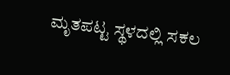ಮೃತಪಟ್ಟ ಸ್ಥಳದಲ್ಲಿ ಸಕಲ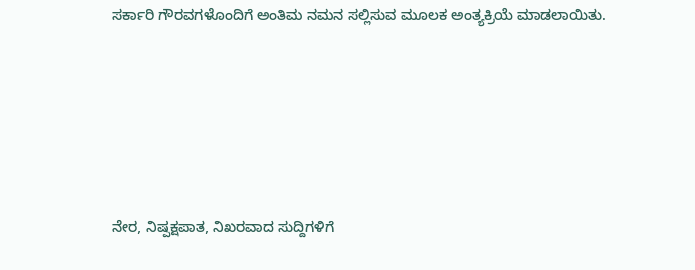ಸರ್ಕಾರಿ ಗೌರವಗಳೊಂದಿಗೆ ಅಂತಿಮ ನಮನ ಸಲ್ಲಿಸುವ ಮೂಲಕ ಅಂತ್ಯಕ್ರಿಯೆ ಮಾಡಲಾಯಿತು.






ನೇರ, ನಿಷ್ಪಕ್ಷಪಾತ, ನಿಖರವಾದ ಸುದ್ದಿಗಳಿಗೆ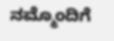ನಮ್ಮೊಂದಿಗೆ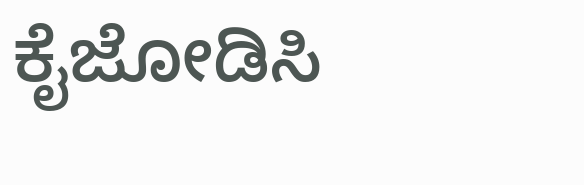ಕೈಜೋಡಿಸಿ